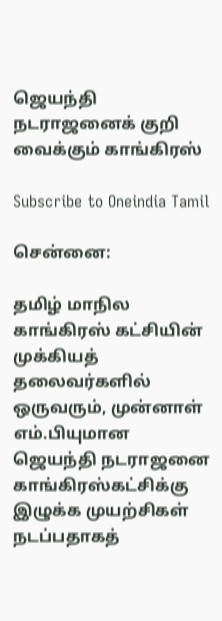ஜெயந்தி நடராஜனைக் குறி வைக்கும் காங்கிரஸ்

Subscribe to Oneindia Tamil

சென்னை:

தமிழ் மாநில காங்கிரஸ் கட்சியின் முக்கியத் தலைவர்களில் ஒருவரும், முன்னாள் எம்.பியுமான ஜெயந்தி நடராஜனை காங்கிரஸ்கட்சிக்கு இழுக்க முயற்சிகள் நடப்பதாகத்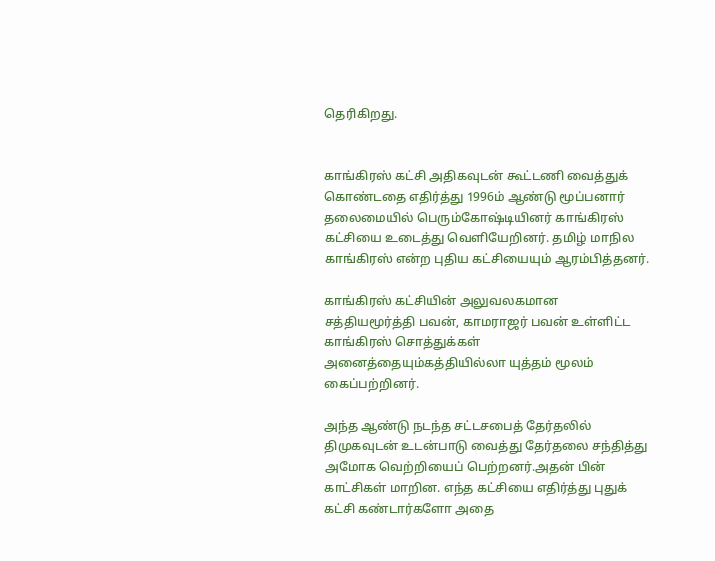தெரிகிறது.


காங்கிரஸ் கட்சி அதிகவுடன் கூட்டணி வைத்துக் கொண்டதை எதிர்த்து 1996ம் ஆண்டு மூப்பனார் தலைமையில் பெரும்கோஷ்டியினர் காங்கிரஸ் கட்சியை உடைத்து வெளியேறினர். தமிழ் மாநில காங்கிரஸ் என்ற புதிய கட்சியையும் ஆரம்பித்தனர்.

காங்கிரஸ் கட்சியின் அலுவலகமான சத்தியமூர்த்தி பவன், காமராஜர் பவன் உள்ளிட்ட காங்கிரஸ் சொத்துக்கள் அனைத்தையும்கத்தியில்லா யுத்தம் மூலம் கைப்பற்றினர்.

அந்த ஆண்டு நடந்த சட்டசபைத் தேர்தலில் திமுகவுடன் உடன்பாடு வைத்து தேர்தலை சந்தித்து அமோக வெற்றியைப் பெற்றனர்.அதன் பின் காட்சிகள் மாறின. எந்த கட்சியை எதிர்த்து புதுக் கட்சி கண்டார்களோ அதை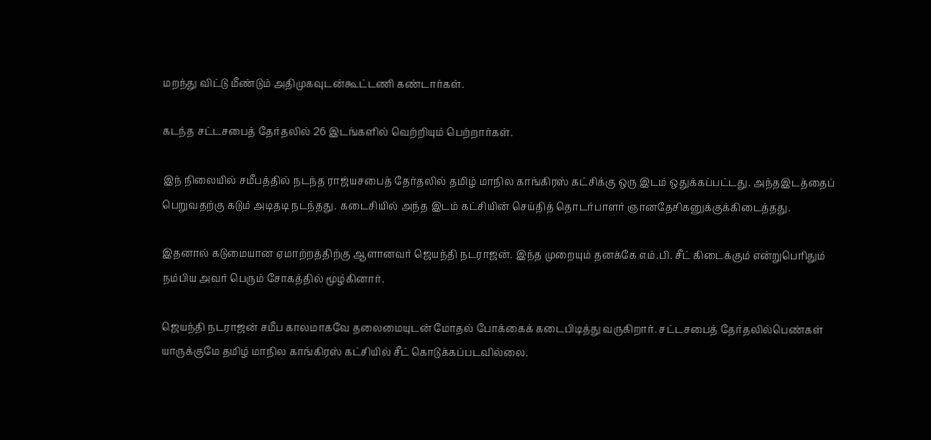மறந்து விட்டு மீண்டும் அதிமுகவுடன்கூட்டணி கண்டார்கள்.

கடந்த சட்டசபைத் தேர்தலில் 26 இடங்களில் வெற்றியும் பெற்றார்கள்.

இந் நிலையில் சமீபத்தில் நடந்த ராஜ்யசபைத் தேர்தலில் தமிழ் மாநில காங்கிரஸ் கட்சிக்கு ஒரு இடம் ஒதுக்கப்பட்டது. அந்தஇடத்தைப் பெறுவதற்கு கடும் அடிதடி நடந்தது. கடைசியில் அந்த இடம் கட்சியின் செய்தித் தொடர்பாளர் ஞானதேசிகனுக்குக்கிடைத்தது.

இதனால் கடுமையான ஏமாற்றத்திற்கு ஆளானவர் ஜெயந்தி நடராஜன். இந்த முறையும் தனக்கே எம்.பி. சீட் கிடைக்கும் என்றுபெரிதும் நம்பிய அவர் பெரும் சோகத்தில் மூழ்கினார்.

ஜெயந்தி நடராஜன் சமீப காலமாகவே தலைமையுடன் மோதல் போக்கைக் கடைபிடித்து வருகிறார். சட்டசபைத் தேர்தலில்பெண்கள் யாருக்குமே தமிழ் மாநில காங்கிரஸ் கட்சியில் சீட் கொடுக்கப்படவில்லை.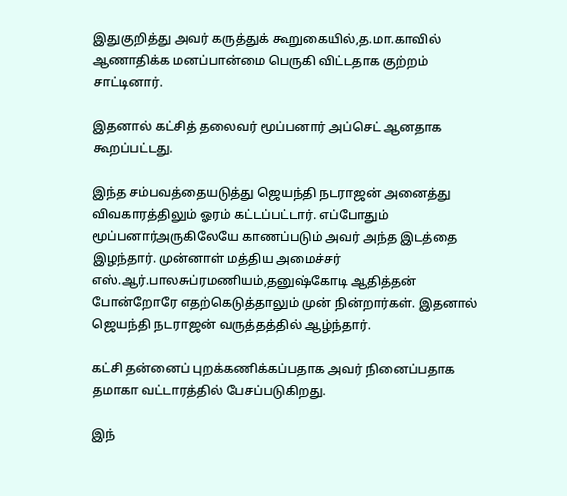இதுகுறித்து அவர் கருத்துக் கூறுகையில்,த.மா.காவில் ஆணாதிக்க மனப்பான்மை பெருகி விட்டதாக குற்றம் சாட்டினார்.

இதனால் கட்சித் தலைவர் மூப்பனார் அப்செட் ஆனதாக கூறப்பட்டது.

இந்த சம்பவத்தையடுத்து ஜெயந்தி நடராஜன் அனைத்து விவகாரத்திலும் ஓரம் கட்டப்பட்டார். எப்போதும் மூப்பனார்அருகிலேயே காணப்படும் அவர் அந்த இடத்தை இழந்தார். முன்னாள் மத்திய அமைச்சர் எஸ்.ஆர்.பாலசுப்ரமணியம்,தனுஷ்கோடி ஆதித்தன் போன்றோரே எதற்கெடுத்தாலும் முன் நின்றார்கள். இதனால் ஜெயந்தி நடராஜன் வருத்தத்தில் ஆழ்ந்தார்.

கட்சி தன்னைப் புறக்கணிக்கப்பதாக அவர் நினைப்பதாக தமாகா வட்டாரத்தில் பேசப்படுகிறது.

இந்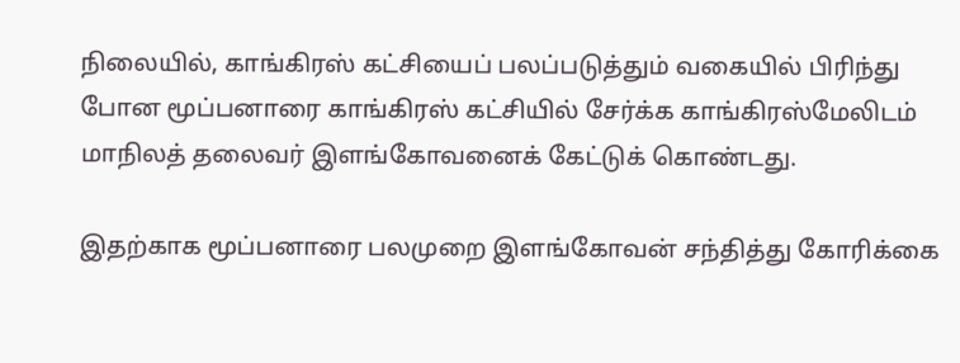நிலையில், காங்கிரஸ் கட்சியைப் பலப்படுத்தும் வகையில் பிரிந்து போன மூப்பனாரை காங்கிரஸ் கட்சியில் சேர்க்க காங்கிரஸ்மேலிடம் மாநிலத் தலைவர் இளங்கோவனைக் கேட்டுக் கொண்டது.

இதற்காக மூப்பனாரை பலமுறை இளங்கோவன் சந்தித்து கோரிக்கை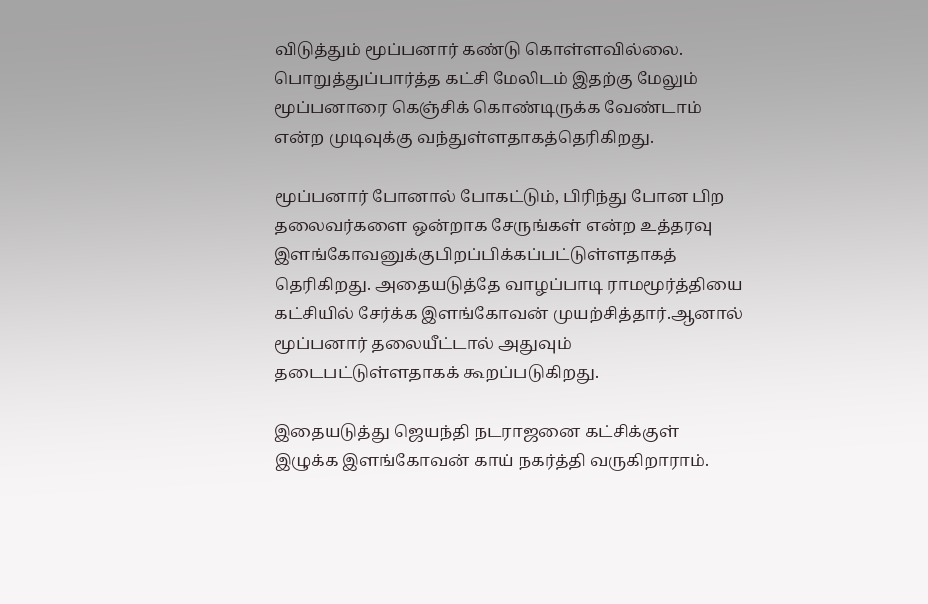விடுத்தும் மூப்பனார் கண்டு கொள்ளவில்லை. பொறுத்துப்பார்த்த கட்சி மேலிடம் இதற்கு மேலும் மூப்பனாரை கெஞ்சிக் கொண்டிருக்க வேண்டாம் என்ற முடிவுக்கு வந்துள்ளதாகத்தெரிகிறது.

மூப்பனார் போனால் போகட்டும், பிரிந்து போன பிற தலைவர்களை ஒன்றாக சேருங்கள் என்ற உத்தரவு இளங்கோவனுக்குபிறப்பிக்கப்பட்டுள்ளதாகத் தெரிகிறது. அதையடுத்தே வாழப்பாடி ராமமூர்த்தியை கட்சியில் சேர்க்க இளங்கோவன் முயற்சித்தார்.ஆனால் மூப்பனார் தலையீட்டால் அதுவும் தடைபட்டுள்ளதாகக் கூறப்படுகிறது.

இதையடுத்து ஜெயந்தி நடராஜனை கட்சிக்குள் இழுக்க இளங்கோவன் காய் நகர்த்தி வருகிறாராம்.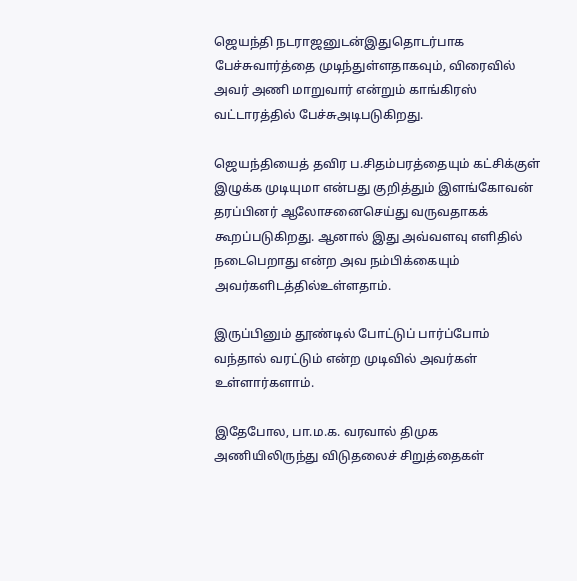ஜெயந்தி நடராஜனுடன்இதுதொடர்பாக பேச்சுவார்த்தை முடிந்துள்ளதாகவும், விரைவில் அவர் அணி மாறுவார் என்றும் காங்கிரஸ் வட்டாரத்தில் பேச்சுஅடிபடுகிறது.

ஜெயந்தியைத் தவிர ப.சிதம்பரத்தையும் கட்சிக்குள் இழுக்க முடியுமா என்பது குறித்தும் இளங்கோவன் தரப்பினர் ஆலோசனைசெய்து வருவதாகக் கூறப்படுகிறது. ஆனால் இது அவ்வளவு எளிதில் நடைபெறாது என்ற அவ நம்பிக்கையும் அவர்களிடத்தில்உள்ளதாம்.

இருப்பினும் தூண்டில் போட்டுப் பார்ப்போம் வந்தால் வரட்டும் என்ற முடிவில் அவர்கள் உள்ளார்களாம்.

இதேபோல, பா.ம.க. வரவால் திமுக அணியிலிருந்து விடுதலைச் சிறுத்தைகள்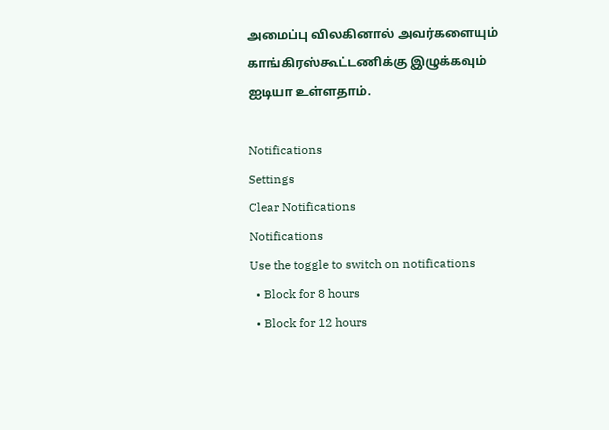அமைப்பு விலகினால் அவர்களையும் காங்கிரஸ்கூட்டணிக்கு இழுக்கவும் ஐடியா உள்ளதாம்.

Notifications
Settings
Clear Notifications
Notifications
Use the toggle to switch on notifications
  • Block for 8 hours
  • Block for 12 hours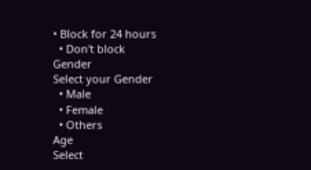• Block for 24 hours
  • Don't block
Gender
Select your Gender
  • Male
  • Female
  • Others
Age
Select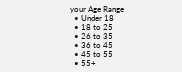your Age Range
  • Under 18
  • 18 to 25
  • 26 to 35
  • 36 to 45
  • 45 to 55
  • 55+